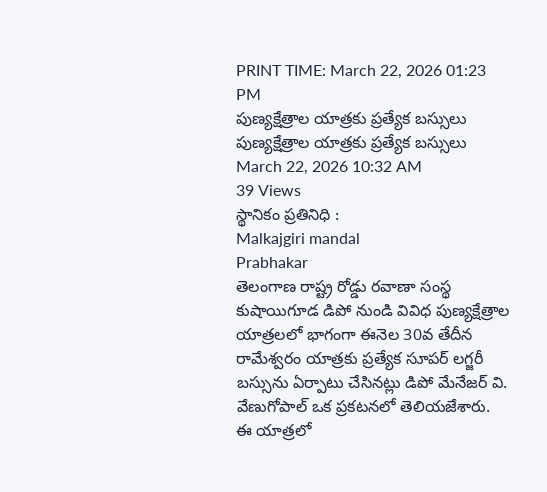PRINT TIME: March 22, 2026 01:23 PM
పుణ్యక్షేత్రాల యాత్రకు ప్రత్యేక బస్సులు
పుణ్యక్షేత్రాల యాత్రకు ప్రత్యేక బస్సులు
March 22, 2026 10:32 AM
39 Views
స్థానికం ప్రతినిధి :
Malkajgiri mandal
Prabhakar
తెలంగాణ రాష్ట్ర రోడ్డు రవాణా సంస్థ కుషాయిగూడ డిపో నుండి వివిధ పుణ్యక్షేత్రాల యాత్రలలో భాగంగా ఈనెల 30వ తేదీన రామేశ్వరం యాత్రకు ప్రత్యేక సూపర్ లగ్జరీ బస్సును ఏర్పాటు చేసినట్లు డిపో మేనేజర్ వి. వేణుగోపాల్ ఒక ప్రకటనలో తెలియజేశారు. ఈ యాత్రలో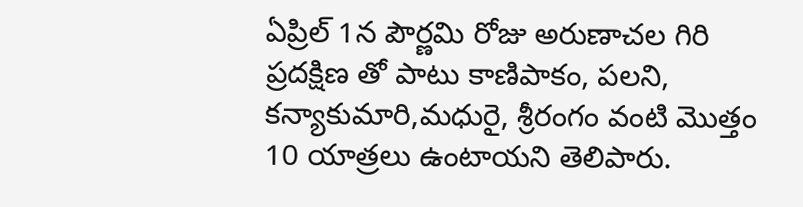ఏప్రిల్ 1న పౌర్ణమి రోజు అరుణాచల గిరి ప్రదక్షిణ తో పాటు కాణిపాకం, పలని, కన్యాకుమారి,మధురై, శ్రీరంగం వంటి మొత్తం 10 యాత్రలు ఉంటాయని తెలిపారు.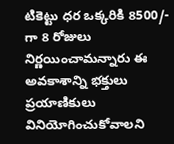టికెట్టు ధర ఒక్కరికి 8500/- గా 8 రోజులు నిర్ణయించామన్నారు ఈ అవకాశాన్ని భక్తులు ప్రయాణికులు వినియోగించుకోవాలని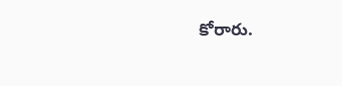కోరారు.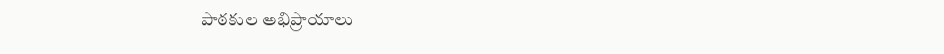పాఠకుల అభిప్రాయాలు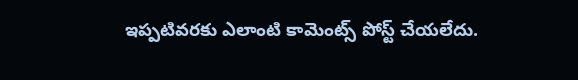ఇప్పటివరకు ఎలాంటి కామెంట్స్ పోస్ట్ చేయలేదు.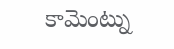కామెంట్ను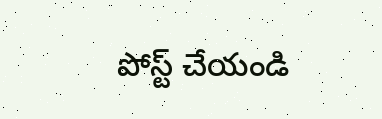పోస్ట్ చేయండి